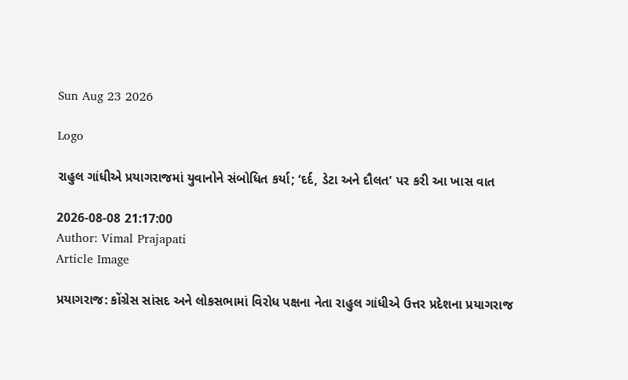Sun Aug 23 2026

Logo

રાહુલ ગાંધીએ પ્રયાગરાજમાં યુવાનોને સંબોધિત કર્યા; ‘દર્દ, ડેટા અને દૌલત’ પર કરી આ ખાસ વાત

2026-08-08 21:17:00
Author: Vimal Prajapati
Article Image

પ્રયાગરાજ: કોંગ્રેસ સાંસદ અને લોકસભામાં વિરોધ પક્ષના નેતા રાહુલ ગાંધીએ ઉત્તર પ્રદેશના પ્રયાગરાજ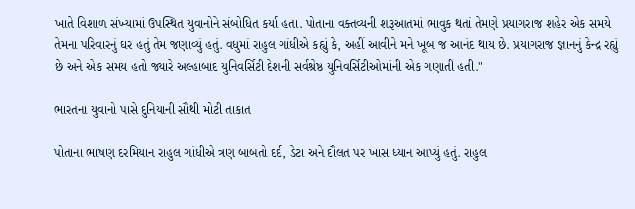ખાતે વિશાળ સંખ્યામાં ઉપસ્થિત યુવાનોને સંબોધિત કર્યા હતા. પોતાના વક્તવ્યની શરૂઆતમાં ભાવુક થતાં તેમણે પ્રયાગરાજ શહેર એક સમયે તેમના પરિવારનું ઘર હતું તેમ જણાવ્યું હતું. વધુમાં રાહુલ ગાંધીએ કહ્યું કે, અહીં આવીને મને ખૂબ જ આનંદ થાય છે. પ્રયાગરાજ જ્ઞાનનું કેન્દ્ર રહ્યું છે અને એક સમય હતો જ્યારે અલ્હાબાદ યુનિવર્સિટી દેશની સર્વશ્રેષ્ઠ યુનિવર્સિટીઓમાંની એક ગણાતી હતી."

ભારતના યુવાનો પાસે દુનિયાની સૌથી મોટી તાકાત

પોતાના ભાષણ દરમિયાન રાહુલ ગાંધીએ ત્રણ બાબતો દર્દ, ડેટા અને દૌલત પર ખાસ ધ્યાન આપ્યું હતું. રાહુલ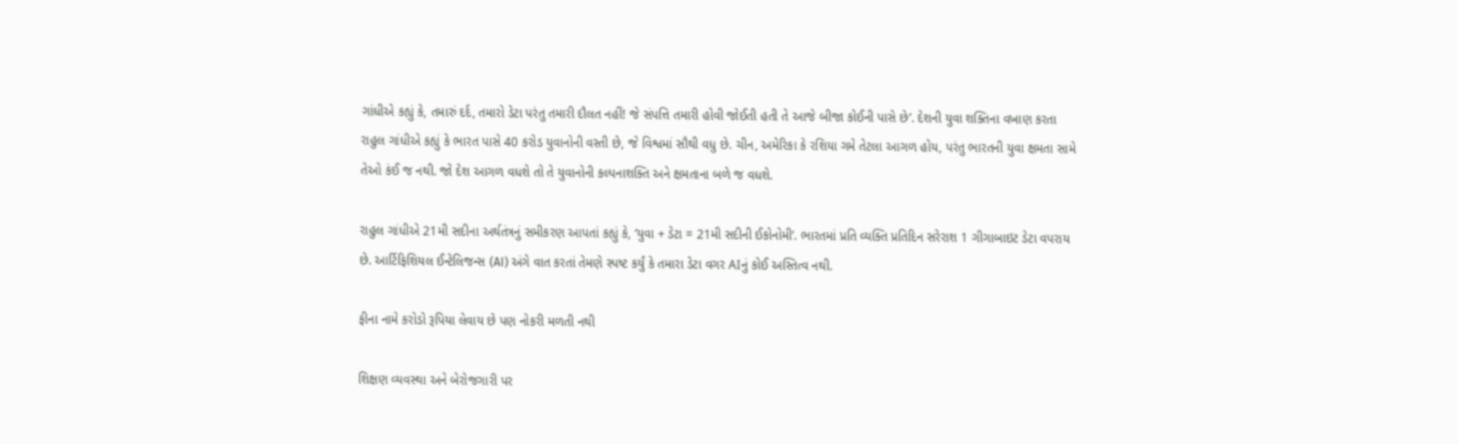ગાંધીએ કહ્યું કે, તમારું દર્દ, તમારો ડેટા પરંતુ તમારી દૌલત નહીં! જે સંપત્તિ તમારી હોવી જોઈતી હતી તે આજે બીજા કોઈની પાસે છે’. દેશની યુવા શક્તિના વખાણ કરતા રાહુલ ગાંધીએ કહ્યું કે ભારત પાસે 40 કરોડ યુવાનોની વસ્તી છે, જે વિશ્વમાં સૌથી વધુ છે. ચીન, અમેરિકા કે રશિયા ગમે તેટલા આગળ હોય, પરંતુ ભારતની યુવા ક્ષમતા સામે તેઓ કંઈ જ નથી. જો દેશ આગળ વધશે તો તે યુવાનોની કલ્પનાશક્તિ અને ક્ષમતાના બળે જ વધશે.

રાહુલ ગાંધીએ 21મી સદીના અર્થતંત્રનું સમીકરણ આપતાં કહ્યું કે, ‘યુવા + ડેટા = 21મી સદીની ઈકોનોમી’. ભારતમાં પ્રતિ વ્યક્તિ પ્રતિદિન સરેરાશ 1 ગીગાબાઇટ ડેટા વપરાય છે. આર્ટિફિશિયલ ઈન્ટેલિજન્સ (AI) અંગે વાત કરતાં તેમણે સ્પષ્ટ કર્યું કે તમારા ડેટા વગર AIનું કોઈ અસ્તિત્વ નથી.

ફીના નામે કરોડો રૂપિયા લેવાય છે પણ નોકરી મળતી નથી

શિક્ષણ વ્યવસ્થા અને બેરોજગારી પર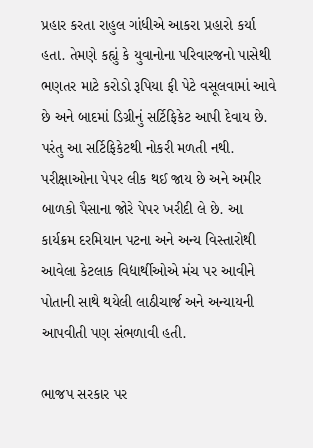પ્રહાર કરતા રાહુલ ગાંધીએ આકરા પ્રહારો કર્યા હતા. તેમણે કહ્યું કે યુવાનોના પરિવારજનો પાસેથી ભણતર માટે કરોડો રૂપિયા ફી પેટે વસૂલવામાં આવે છે અને બાદમાં ડિગ્રીનું સર્ટિફિકેટ આપી દેવાય છે. પરંતુ આ સર્ટિફિકેટથી નોકરી મળતી નથી. પરીક્ષાઓના પેપર લીક થઈ જાય છે અને અમીર બાળકો પૈસાના જોરે પેપર ખરીદી લે છે. આ કાર્યક્રમ દરમિયાન પટના અને અન્ય વિસ્તારોથી આવેલા કેટલાક વિદ્યાર્થીઓએ મંચ પર આવીને પોતાની સાથે થયેલી લાઠીચાર્જ અને અન્યાયની આપવીતી પણ સંભળાવી હતી.

ભાજપ સરકાર પર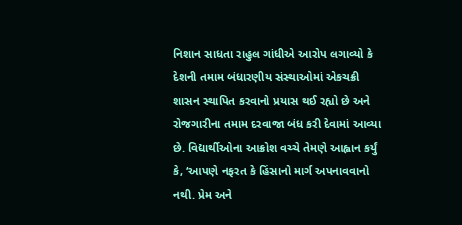નિશાન સાધતા રાહુલ ગાંધીએ આરોપ લગાવ્યો કે દેશની તમામ બંધારણીય સંસ્થાઓમાં એકચક્રી શાસન સ્થાપિત કરવાનો પ્રયાસ થઈ રહ્યો છે અને રોજગારીના તમામ દરવાજા બંધ કરી દેવામાં આવ્યા છે. વિદ્યાર્થીઓના આક્રોશ વચ્ચે તેમણે આહ્વાન કર્યું કે, ‘આપણે નફરત કે હિંસાનો માર્ગ અપનાવવાનો નથી. પ્રેમ અને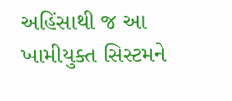અહિંસાથી જ આ ખામીયુક્ત સિસ્ટમને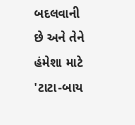બદલવાની છે અને તેને હંમેશા માટે 'ટાટા-બાય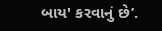બાય' કરવાનું છે’.